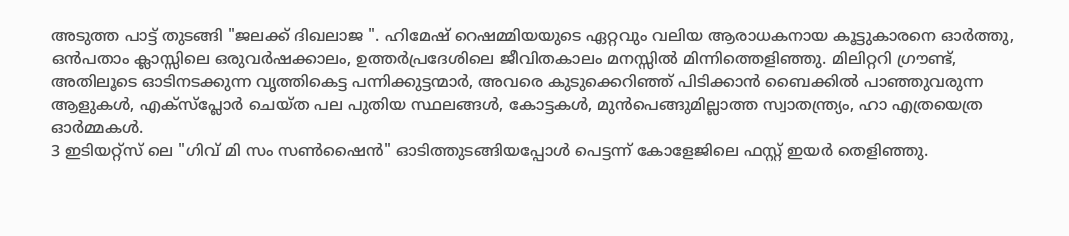അടുത്ത പാട്ട് തുടങ്ങി "ജലക്ക് ദിഖലാജ ". ഹിമേഷ് റെഷമ്മിയയുടെ ഏറ്റവും വലിയ ആരാധകനായ കൂട്ടുകാരനെ ഓർത്തു, ഒൻപതാം ക്ലാസ്സിലെ ഒരുവർഷക്കാലം, ഉത്തർപ്രദേശിലെ ജീവിതകാലം മനസ്സിൽ മിന്നിത്തെളിഞ്ഞു. മിലിറ്ററി ഗ്രൗണ്ട്, അതിലൂടെ ഓടിനടക്കുന്ന വൃത്തികെട്ട പന്നിക്കുട്ടന്മാർ, അവരെ കുടുക്കെറിഞ്ഞ് പിടിക്കാൻ ബൈക്കിൽ പാഞ്ഞുവരുന്ന ആളുകൾ, എക്സ്പ്ലോർ ചെയ്ത പല പുതിയ സ്ഥലങ്ങൾ, കോട്ടകൾ, മുൻപെങ്ങുമില്ലാത്ത സ്വാതന്ത്ര്യം, ഹാ എത്രയെത്ര ഓർമ്മകൾ.
3 ഇടിയറ്റ്സ് ലെ "ഗിവ് മി സം സൺഷൈൻ" ഓടിത്തുടങ്ങിയപ്പോൾ പെട്ടന്ന് കോളേജിലെ ഫസ്റ്റ് ഇയർ തെളിഞ്ഞു.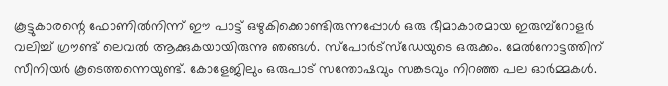കൂട്ടുകാരന്റെ ഫോണിൽനിന്ന് ഈ പാട്ട് ഒഴുകിക്കൊണ്ടിരുന്നപ്പോൾ ഒരു ഭീമാകാരമായ ഇരുമ്പ്റോളർ വലിച്ച് ഗ്രൗണ്ട് ലെവൽ ആക്കുകയായിരുന്നു ഞങ്ങൾ. സ്പോർട്സ്ഡേയുടെ ഒരുക്കം. മേൽനോട്ടത്തിന് സീനിയർ കൂടെത്തന്നെയുണ്ട്. കോളേജിലും ഒരുപാട് സന്തോഷവും സങ്കടവും നിറഞ്ഞ പല ഓർമ്മകൾ.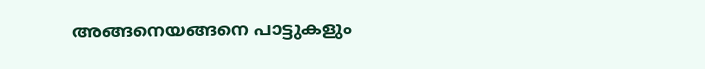അങ്ങനെയങ്ങനെ പാട്ടുകളും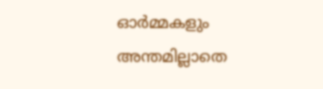ഓർമ്മകളും അന്തമില്ലാതെ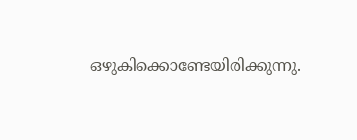ഒഴുകിക്കൊണ്ടേയിരിക്കുന്നു.